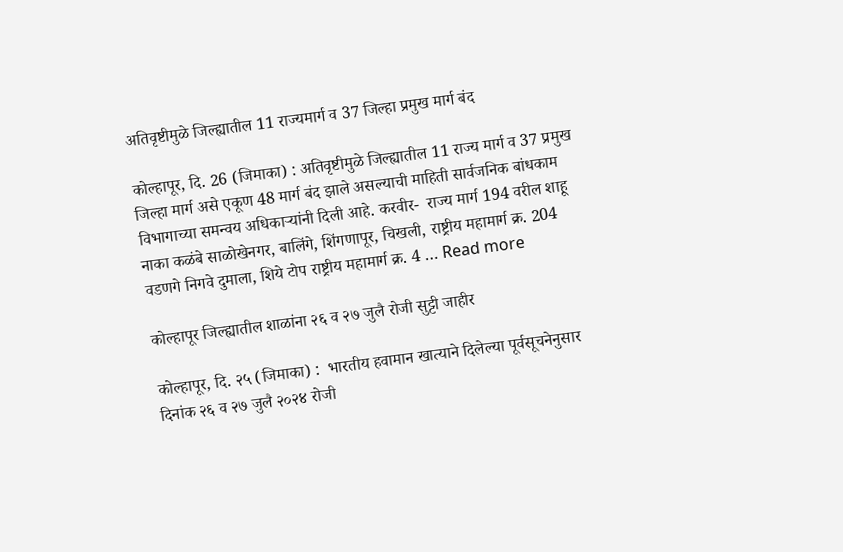अतिवृष्टीमुळे जिल्ह्यातील 11 राज्यमार्ग व 37 जिल्हा प्रमुख मार्ग बंद

कोल्हापूर, दि. 26 (जिमाका) : अतिवृष्टीमुळे जिल्ह्यातील 11 राज्य मार्ग व 37 प्रमुख जिल्हा मार्ग असे एकूण 48 मार्ग बंद झाले असल्याची माहिती सार्वजनिक बांधकाम विभागाच्या समन्वय अधिकाऱ्यांनी दिली आहे. करवीर-  राज्य मार्ग 194 वरील शाहू नाका कळंबे साळोखेनगर, बालिंगे, शिंगणापूर, चिखली, राष्ट्रीय महामार्ग क्र. 204 वडणगे निगवे दुमाला, शिये टोप राष्ट्रीय महामार्ग क्र. 4 … Read more

कोल्हापूर जिल्ह्यातील शाळांना २६ व २७ जुलै रोजी सुट्टी जाहीर

कोल्हापूर, दि. २५ (जिमाका) :  भारतीय हवामान खात्याने दिलेल्या पूर्वसूचनेनुसार दिनांक २६ व २७ जुलै २०२४ रोजी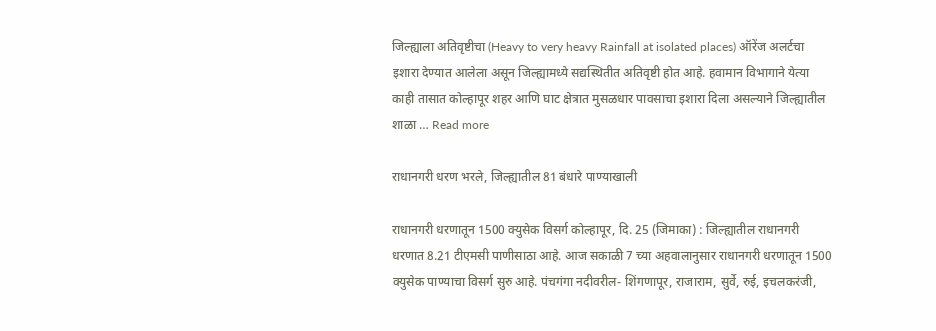जिल्ह्याला अतिवृष्टीचा (Heavy to very heavy Rainfall at isolated places) ऑरेंज अलर्टचा इशारा देण्यात आलेला असून जिल्ह्यामध्ये सद्यस्थितीत अतिवृष्टी होत आहे. हवामान विभागाने येत्या काही तासात कोल्हापूर शहर आणि घाट क्षेत्रात मुसळधार पावसाचा इशारा दिला असल्याने जिल्ह्यातील शाळा … Read more

राधानगरी धरण भरले, जिल्ह्यातील 81 बंधारे पाण्याखाली

राधानगरी धरणातून 1500 क्युसेक विसर्ग कोल्हापूर, दि. 25 (जिमाका) : जिल्ह्यातील राधानगरी धरणात 8.21 टीएमसी पाणीसाठा आहे. आज सकाळी 7 च्या अहवालानुसार राधानगरी धरणातून 1500 क्युसेक पाण्याचा विसर्ग सुरु आहे. पंचगंगा नदीवरील- शिंगणापूर, राजाराम, सुर्वे, रुई, इचलकरंजी,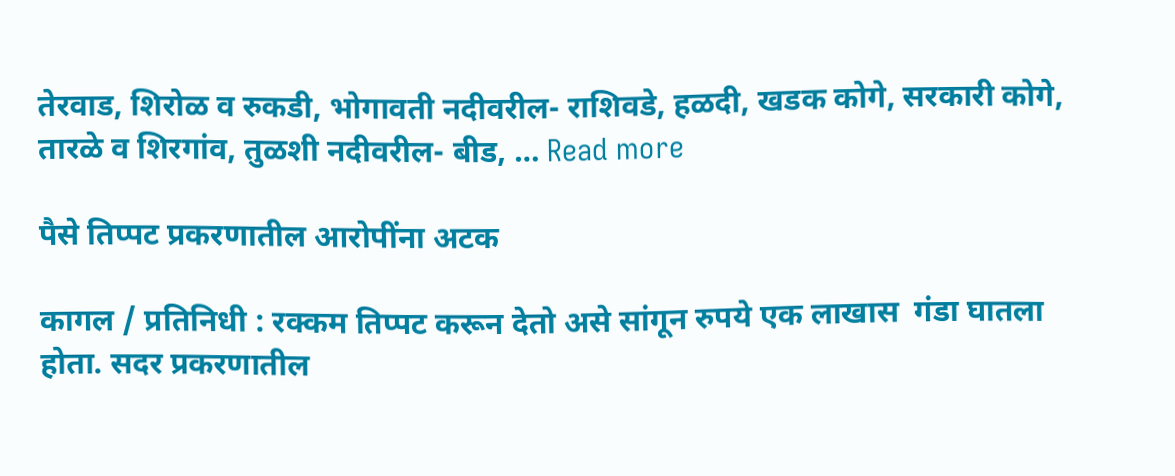तेरवाड, शिरोळ व रुकडी, भोगावती नदीवरील- राशिवडे, हळदी, खडक कोगे, सरकारी कोगे, तारळे व शिरगांव, तुळशी नदीवरील- बीड, … Read more

पैसे तिप्पट प्रकरणातील आरोपींना अटक

कागल / प्रतिनिधी : रक्कम तिप्पट करून देतो असे सांगून रुपये एक लाखास  गंडा घातला होता. सदर प्रकरणातील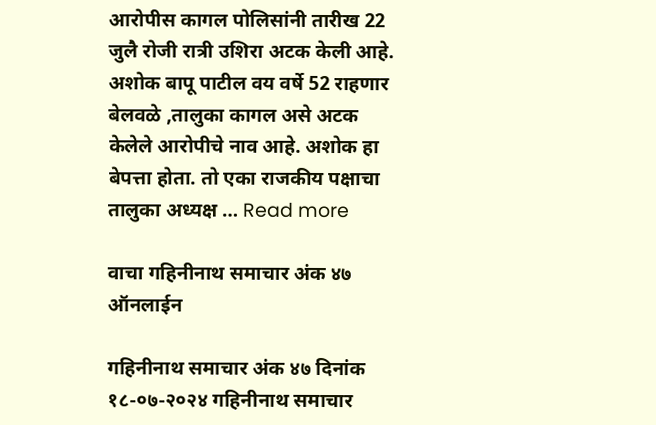आरोपीस कागल पोलिसांनी तारीख 22 जुलै रोजी रात्री उशिरा अटक केली आहे. अशोक बापू पाटील वय वर्षे 52 राहणार बेलवळे ,तालुका कागल असे अटक केलेले आरोपीचे नाव आहे. अशोक हा बेपत्ता होता. तो एका राजकीय पक्षाचा तालुका अध्यक्ष … Read more

वाचा गहिनीनाथ समाचार अंक ४७ ऑनलाईन

गहिनीनाथ समाचार अंक ४७ दिनांक १८-०७-२०२४ गहिनीनाथ समाचार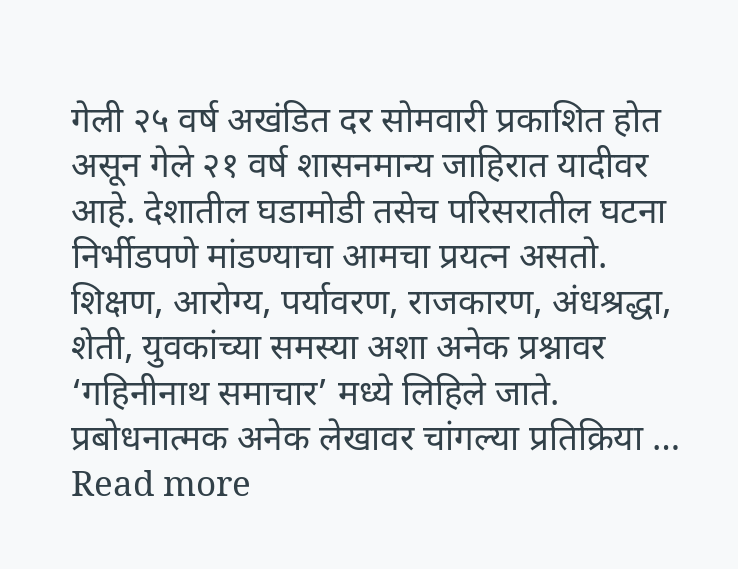गेली २५ वर्ष अखंडित दर सोमवारी प्रकाशित होत असून गेले २१ वर्ष शासनमान्य जाहिरात यादीवर आहे. देशातील घडामोडी तसेच परिसरातील घटना निर्भीडपणे मांडण्याचा आमचा प्रयत्न असतो. शिक्षण, आरोग्य, पर्यावरण, राजकारण, अंधश्रद्धा, शेती, युवकांच्या समस्या अशा अनेक प्रश्नावर ‘गहिनीनाथ समाचार’ मध्ये लिहिले जाते. प्रबोधनात्मक अनेक लेखावर चांगल्या प्रतिक्रिया … Read more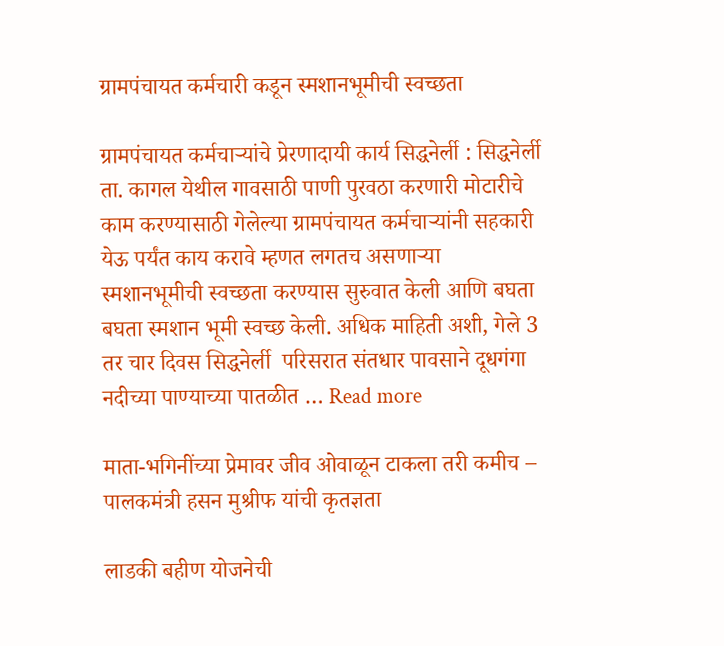ग्रामपंचायत कर्मचारी कडून स्मशानभूमीची स्वच्छता

ग्रामपंचायत कर्मचाऱ्यांचे प्रेरणादायी कार्य सिद्धनेर्ली : सिद्धनेर्ली ता. कागल येथील गावसाठी पाणी पुरवठा करणारी मोटारीचे काम करण्यासाठी गेलेल्या ग्रामपंचायत कर्मचाऱ्यांनी सहकारी येऊ पर्यंत काय करावे म्हणत लगतच असणाऱ्या स्मशानभूमीची स्वच्छता करण्यास सुरुवात केली आणि बघता बघता स्मशान भूमी स्वच्छ केली. अधिक माहिती अशी, गेले 3 तर चार दिवस सिद्धनेर्ली  परिसरात संतधार पावसाने दूधगंगा नदीच्या पाण्याच्या पातळीत … Read more

माता-भगिनींच्या प्रेमावर जीव ओवाळून टाकला तरी कमीच – पालकमंत्री हसन मुश्रीफ यांची कृतज्ञता

लाडकी बहीण योजनेची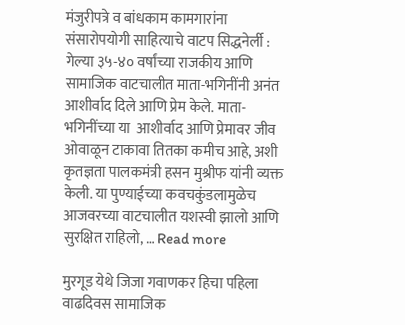मंजुरीपत्रे व बांधकाम कामगारांना संसारोपयोगी साहित्याचे वाटप सिद्धनेर्ली : गेल्या ३५-४० वर्षांच्या राजकीय आणि सामाजिक वाटचालीत माता-भगिनींनी अनंत आशीर्वाद दिले आणि प्रेम केले. माता-भगिनींच्या या  आशीर्वाद आणि प्रेमावर जीव ओवाळून टाकावा तितका कमीच आहे, अशी कृतज्ञता पालकमंत्री हसन मुश्रीफ यांनी व्यक्त केली. या पुण्याईच्या कवचकुंडलामुळेच आजवरच्या वाटचालीत यशस्वी झालो आणि सुरक्षित राहिलो, … Read more

मुरगूड येथे जिजा गवाणकर हिचा पहिला वाढदिवस सामाजिक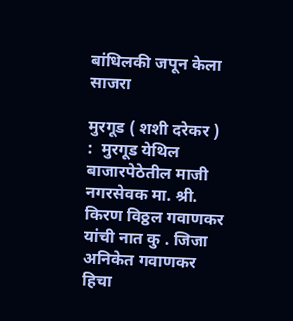बांधिलकी जपून केला साजरा

मुरगूड ( शशी दरेकर ) :  मुरगूड येथिल बाजारपेठेतील माजी नगरसेवक मा. श्री. किरण विठ्ठल गवाणकर यांची नात कु . जिजा अनिकेत गवाणकर हिचा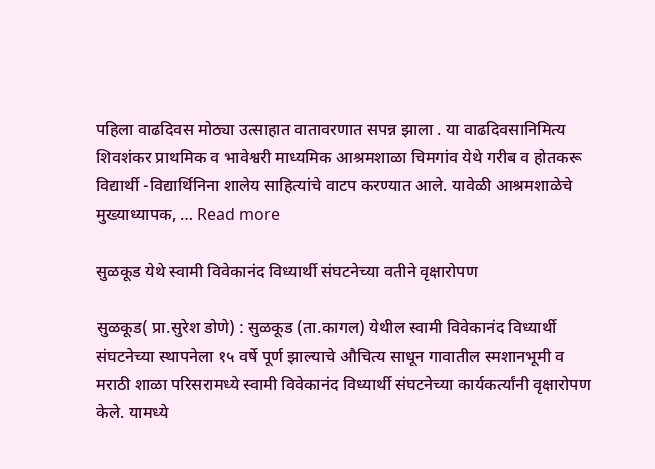पहिला वाढदिवस मोठ्या उत्साहात वातावरणात सपन्न झाला . या वाढदिवसानिमित्य शिवशंकर प्राथमिक व भावेश्वरी माध्यमिक आश्रमशाळा चिमगांव येथे गरीब व होतकरू विद्यार्थी -विद्यार्थिनिना शालेय साहित्यांचे वाटप करण्यात आले. यावेळी आश्रमशाळेचे मुख्याध्यापक, … Read more

सुळकूड येथे स्वामी विवेकानंद विध्यार्थी संघटनेच्या वतीने वृक्षारोपण

सुळकूड( प्रा.सुरेश डोणे) : सुळकूड (ता.कागल) येथील स्वामी विवेकानंद विध्यार्थी संघटनेच्या स्थापनेला १५ वर्षे पूर्ण झाल्याचे औचित्य साधून गावातील स्मशानभूमी व मराठी शाळा परिसरामध्ये स्वामी विवेकानंद विध्यार्थी संघटनेच्या कार्यकर्त्यांनी वृक्षारोपण केले. यामध्ये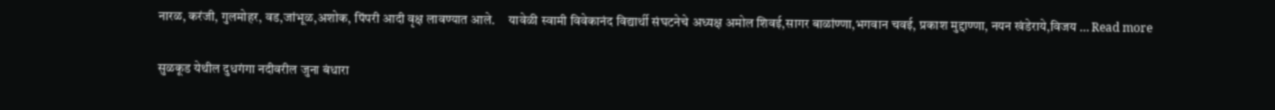नारळ, करंजी, गुलमोहर, वड,जांभूळ,अशोक, पिंपरी आदी वृक्ष लावण्यात आले.     यावेळी स्वामी विवेकानंद विद्यार्थी संघटनेचे अध्यक्ष अमोल शिवई,सागर बाळांण्णा,भगवान चवई, प्रकाश मुद्दाण्णा, नयन खंडेराये,विजय … Read more

सुळकूड येथील दुधगंगा नदीवरील जुना बंधारा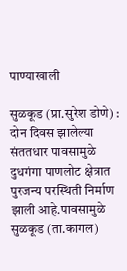पाण्याखाली

सुळकूड (प्रा.सुरेश डोणे) : दोन दिवस झालेल्या संततधार पावसामुळे दुधगंगा पाणलोट क्षेत्रात पुरजन्य परस्थिती निर्माण झाली आहे.पावसामुळे सुळकूड (ता.कागल)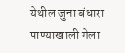येथील जुना बंधारा पाण्याखाली गेला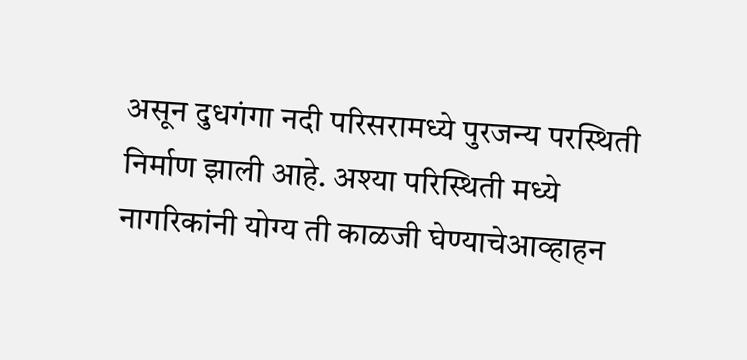असून दुधगंगा नदी परिसरामध्ये पुरजन्य परस्थिती निर्माण झाली आहे. अश्या परिस्थिती मध्ये नागरिकांनी योग्य ती काळजी घेण्याचेआव्हाहन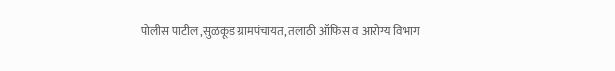पोलीस पाटील ,सुळकूड ग्रामपंचायत, तलाठी ऑफिस व आरोग्य विभाग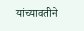यांच्यावतीने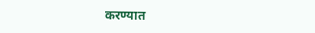करण्यात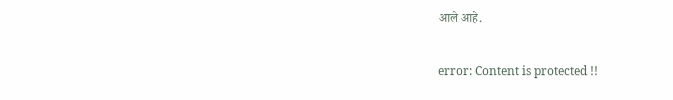आले आहे.

error: Content is protected !!